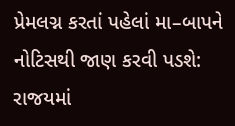પ્રેમલગ્ન કરતાં પહેલાં મા–બાપને નોટિસથી જાણ કરવી પડશે: રાજયમાં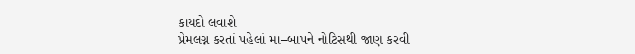કાયદો લવાશે
પ્રેમલગ્ન કરતાં પહેલાં મા–બાપને નોટિસથી જાણ કરવી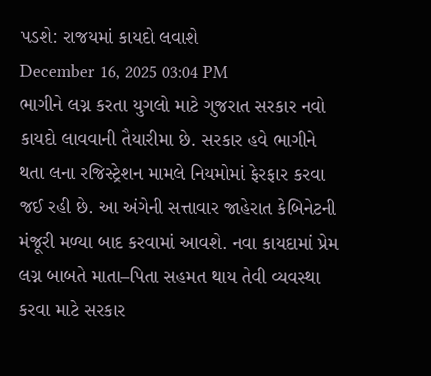પડશે: રાજયમાં કાયદો લવાશે
December 16, 2025 03:04 PM
ભાગીને લગ્ન કરતા યુગલો માટે ગુજરાત સરકાર નવો કાયદો લાવવાની તૈયારીમા છે. સરકાર હવે ભાગીને થતા લના રજિસ્ટ્રેશન મામલે નિયમોમાં ફેરફાર કરવા જઈ રહી છે. આ અંગેની સત્તાવાર જાહેરાત કેબિનેટની મંજૂરી મળ્યા બાદ કરવામાં આવશે. નવા કાયદામાં પ્રેમ લગ્ન બાબતે માતા–પિતા સહમત થાય તેવી વ્યવસ્થા કરવા માટે સરકાર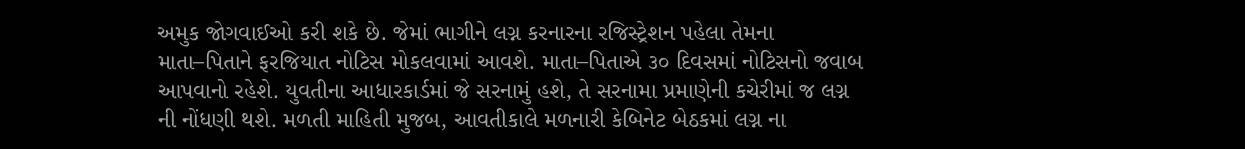અમુક જોગવાઈઓ કરી શકે છે. જેમાં ભાગીને લગ્ન કરનારના રજિસ્ટ્રેશન પહેલા તેમના માતા–પિતાને ફરજિયાત નોટિસ મોકલવામાં આવશે. માતા–પિતાએ ૩૦ દિવસમાં નોટિસનો જવાબ આપવાનો રહેશે. યુવતીના આધારકાર્ડમાં જે સરનામું હશે, તે સરનામા પ્રમાણેની કચેરીમાં જ લગ્ન ની નોંધણી થશે. મળતી માહિતી મુજબ, આવતીકાલે મળનારી કેબિનેટ બેઠકમાં લગ્ન ના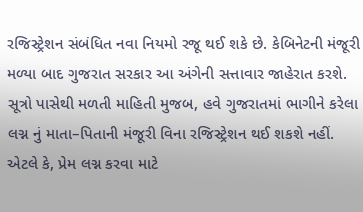રજિસ્ટ્રેશન સંબંધિત નવા નિયમો રજૂ થઈ શકે છે. કેબિનેટની મંજૂરી મળ્યા બાદ ગુજરાત સરકાર આ અંગેની સત્તાવાર જાહેરાત કરશે. સૂત્રો પાસેથી મળતી માહિતી મુજબ, હવે ગુજરાતમાં ભાગીને કરેલા લગ્ન નું માતા–પિતાની મંજૂરી વિના રજિસ્ટ્રેશન થઈ શકશે નહીં. એટલે કે, પ્રેમ લગ્ન કરવા માટે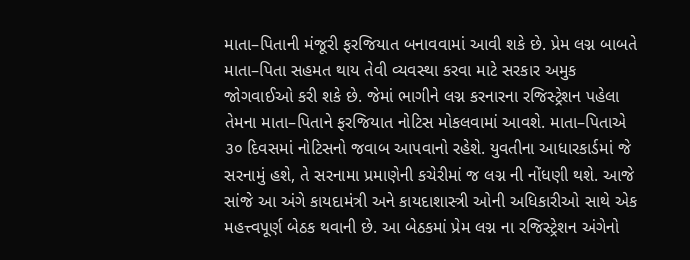માતા–પિતાની મંજૂરી ફરજિયાત બનાવવામાં આવી શકે છે. પ્રેમ લગ્ન બાબતે માતા–પિતા સહમત થાય તેવી વ્યવસ્થા કરવા માટે સરકાર અમુક જોગવાઈઓ કરી શકે છે. જેમાં ભાગીને લગ્ન કરનારના રજિસ્ટ્રેશન પહેલા તેમના માતા–પિતાને ફરજિયાત નોટિસ મોકલવામાં આવશે. માતા–પિતાએ ૩૦ દિવસમાં નોટિસનો જવાબ આપવાનો રહેશે. યુવતીના આધારકાર્ડમાં જે સરનામું હશે, તે સરનામા પ્રમાણેની કચેરીમાં જ લગ્ન ની નોંધણી થશે. આજે સાંજે આ અંગે કાયદામંત્રી અને કાયદાશાસ્ત્રી ઓની અધિકારીઓ સાથે એક મહત્ત્વપૂર્ણ બેઠક થવાની છે. આ બેઠકમાં પ્રેમ લગ્ન ના રજિસ્ટ્રેશન અંગેનો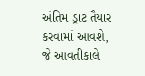અંતિમ ડ્રાટ તૈયાર કરવામાં આવશે, જે આવતીકાલે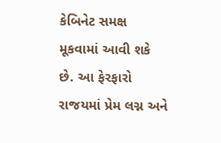કેબિનેટ સમક્ષ મૂકવામાં આવી શકે છે. આ ફેરફારો રાજયમાં પ્રેમ લગ્ન અને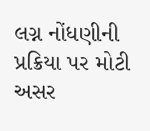લગ્ન નોંધણીની પ્રક્રિયા પર મોટી અસર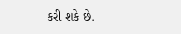કરી શકે છે.